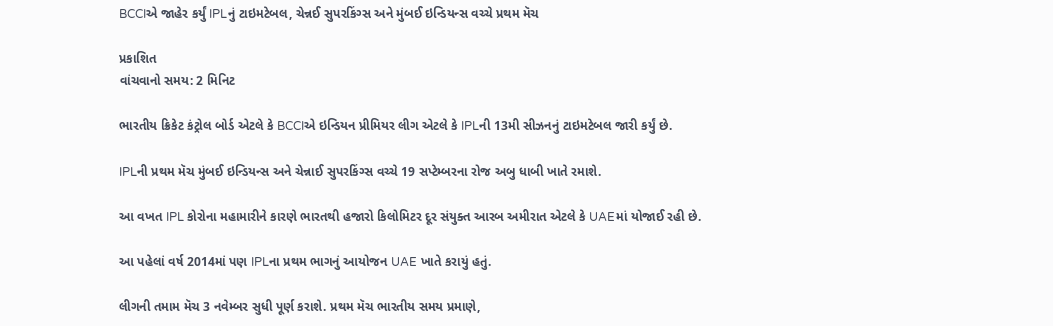BCCIએ જાહેર કર્યું IPLનું ટાઇમટેબલ, ચેન્નઈ સુપરકિંગ્સ અને મુંબઈ ઇન્ડિયન્સ વચ્ચે પ્રથમ મૅચ

પ્રકાશિત
વાંચવાનો સમય: 2 મિનિટ

ભારતીય ક્રિકેટ કંટ્રોલ બોર્ડ એટલે કે BCCIએ ઇન્ડિયન પ્રીમિયર લીગ એટલે કે IPLની 13મી સીઝનનું ટાઇમટેબલ જારી કર્યું છે.

IPLની પ્રથમ મૅચ મુંબઈ ઇન્ડિયન્સ અને ચેન્નાઈ સુપરકિંગ્સ વચ્ચે 19 સપ્ટેમ્બરના રોજ અબુ ધાબી ખાતે રમાશે.

આ વખત IPL કોરોના મહામારીને કારણે ભારતથી હજારો કિલોમિટર દૂર સંયુક્ત આરબ અમીરાત એટલે કે UAEમાં યોજાઈ રહી છે.

આ પહેલાં વર્ષ 2014માં પણ IPLના પ્રથમ ભાગનું આયોજન UAE ખાતે કરાયું હતું.

લીગની તમામ મૅચ 3 નવેમ્બર સુધી પૂર્ણ કરાશે. પ્રથમ મૅચ ભારતીય સમય પ્રમાણે,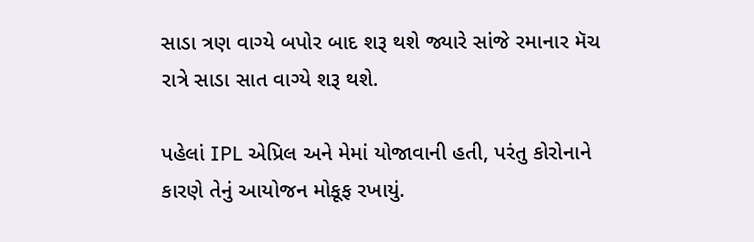સાડા ત્રણ વાગ્યે બપોર બાદ શરૂ થશે જ્યારે સાંજે રમાનાર મૅચ રાત્રે સાડા સાત વાગ્યે શરૂ થશે.

પહેલાં IPL એપ્રિલ અને મેમાં યોજાવાની હતી, પરંતુ કોરોનાને કારણે તેનું આયોજન મોકૂફ રખાયું.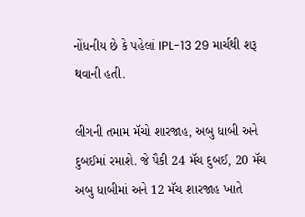નોંધનીય છે કે પહેલાં IPL-13 29 માર્ચથી શરૂ થવાની હતી.

લીગની તમામ મૅચો શારજાહ, અબુ ધાબી અને દુબઈમાં રમાશે. જે પૈકી 24 મૅચ દુબઈ, 20 મૅચ અબુ ધાબીમાં અને 12 મૅચ શારજાહ ખાતે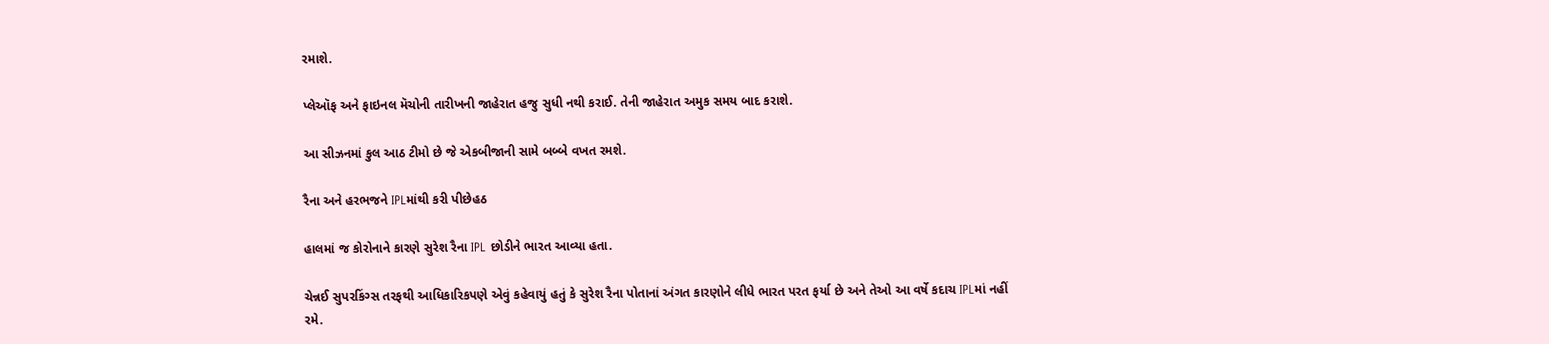રમાશે.

પ્લેઑફ અને ફાઇનલ મૅચોની તારીખની જાહેરાત હજુ સુધી નથી કરાઈ. તેની જાહેરાત અમુક સમય બાદ કરાશે.

આ સીઝનમાં કુલ આઠ ટીમો છે જે એકબીજાની સામે બબ્બે વખત રમશે.

રૈના અને હરભજને IPLમાંથી કરી પીછેહઠ

હાલમાં જ કોરોનાને કારણે સુરેશ રૈના IPL છોડીને ભારત આવ્યા હતા.

ચેન્નઈ સુપરકિંગ્સ તરફથી આધિકારિકપણે એવું કહેવાયું હતું કે સુરેશ રૈના પોતાનાં અંગત કારણોને લીધે ભારત પરત ફર્યા છે અને તેઓ આ વર્ષે કદાચ IPLમાં નહીં રમે.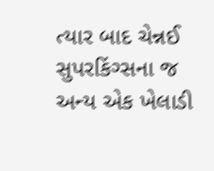ત્યાર બાદ ચેન્નઈ સુપરકિંગ્સના જ અન્ય એક ખેલાડી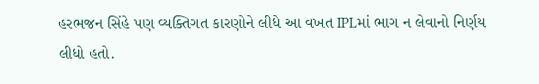હરભજન સિંહે પણ વ્યક્તિગત કારણોને લીધે આ વખત IPLમાં ભાગ ન લેવાનો નિર્ણય લીધો હતો.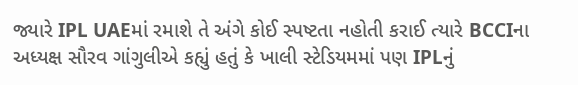જ્યારે IPL UAEમાં રમાશે તે અંગે કોઈ સ્પષ્ટતા નહોતી કરાઈ ત્યારે BCCIના અધ્યક્ષ સૌરવ ગાંગુલીએ કહ્યું હતું કે ખાલી સ્ટેડિયમમાં પણ IPLનું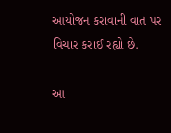આયોજન કરાવાની વાત પર વિચાર કરાઈ રહ્યો છે.

આ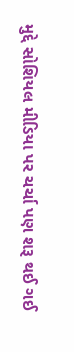મુદ્દે સોશિયલ મીડિયા પર ચર્ચા પણ શરૂ થઈ ગઈ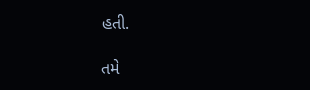હતી.

તમે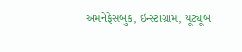અમનેફેસબુક, ઇન્સ્ટાગ્રામ, યૂટ્યૂબ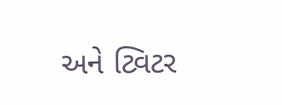અને ટ્વિટર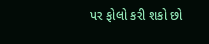પર ફોલો કરી શકો છો